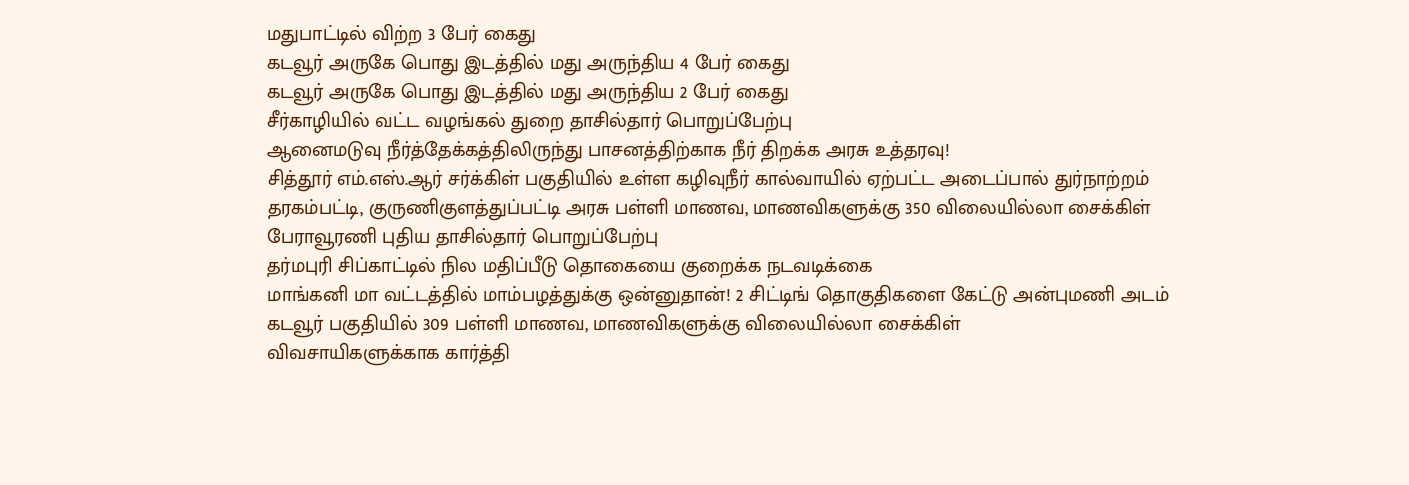மதுபாட்டில் விற்ற 3 பேர் கைது
கடவூர் அருகே பொது இடத்தில் மது அருந்திய 4 பேர் கைது
கடவூர் அருகே பொது இடத்தில் மது அருந்திய 2 பேர் கைது
சீர்காழியில் வட்ட வழங்கல் துறை தாசில்தார் பொறுப்பேற்பு
ஆனைமடுவு நீர்த்தேக்கத்திலிருந்து பாசனத்திற்காக நீர் திறக்க அரசு உத்தரவு!
சித்தூர் எம்.எஸ்.ஆர் சர்க்கிள் பகுதியில் உள்ள கழிவுநீர் கால்வாயில் ஏற்பட்ட அடைப்பால் துர்நாற்றம்
தரகம்பட்டி, குருணிகுளத்துப்பட்டி அரசு பள்ளி மாணவ, மாணவிகளுக்கு 350 விலையில்லா சைக்கிள்
பேராவூரணி புதிய தாசில்தார் பொறுப்பேற்பு
தர்மபுரி சிப்காட்டில் நில மதிப்பீடு தொகையை குறைக்க நடவடிக்கை
மாங்கனி மா வட்டத்தில் மாம்பழத்துக்கு ஒன்னுதான்! 2 சிட்டிங் தொகுதிகளை கேட்டு அன்புமணி அடம்
கடவூர் பகுதியில் 309 பள்ளி மாணவ, மாணவிகளுக்கு விலையில்லா சைக்கிள்
விவசாயிகளுக்காக கார்த்தி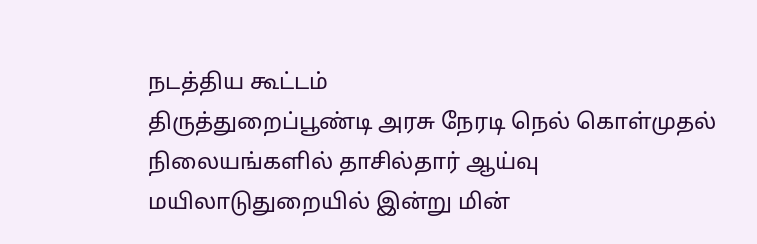நடத்திய கூட்டம்
திருத்துறைப்பூண்டி அரசு நேரடி நெல் கொள்முதல் நிலையங்களில் தாசில்தார் ஆய்வு
மயிலாடுதுறையில் இன்று மின்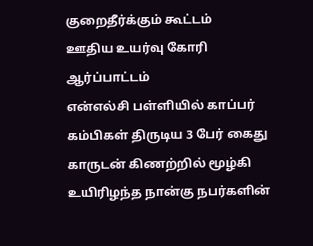குறைதீர்க்கும் கூட்டம்
ஊதிய உயர்வு கோரி ஆர்ப்பாட்டம்
என்எல்சி பள்ளியில் காப்பர் கம்பிகள் திருடிய 3 பேர் கைது
காருடன் கிணற்றில் மூழ்கி உயிரிழந்த நான்கு நபர்களின்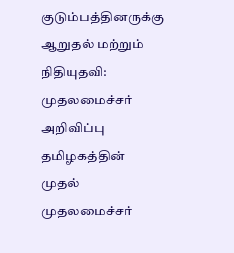குடும்பத்தினருக்கு ஆறுதல் மற்றும் நிதியுதவி: முதலமைச்சர் அறிவிப்பு
தமிழகத்தின் முதல் முதலமைச்சர்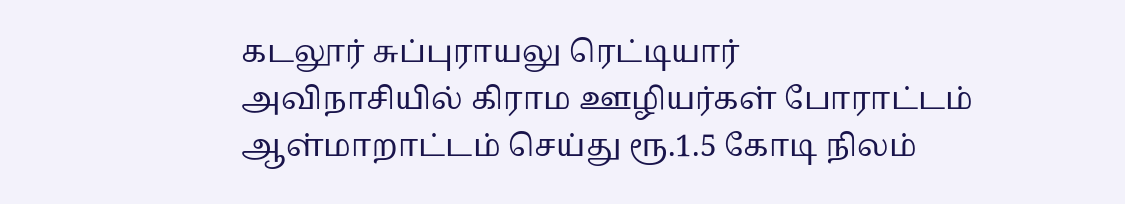கடலூர் சுப்புராயலு ரெட்டியார்
அவிநாசியில் கிராம ஊழியர்கள் போராட்டம்
ஆள்மாறாட்டம் செய்து ரூ.1.5 கோடி நிலம்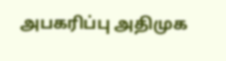அபகரிப்பு அதிமுக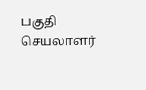பகுதி செயலாளர்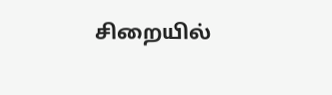சிறையில்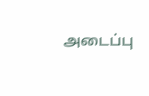அடைப்பு